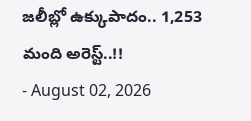జలీబ్లో ఉక్కుపాదం.. 1,253 మంది అరెస్ట్..!!
- August 02, 2026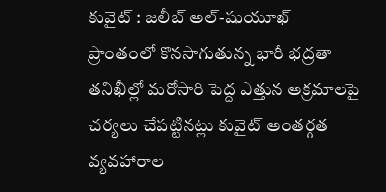కువైట్ : జలీబ్ అల్-షుయూఖ్ ప్రాంతంలో కొనసాగుతున్న భారీ భద్రతా తనిఖీల్లో మరోసారి పెద్ద ఎత్తున అక్రమాలపై చర్యలు చేపట్టినట్లు కువైట్ అంతర్గత వ్యవహారాల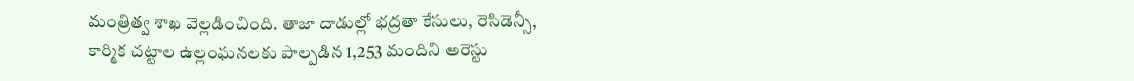మంత్రిత్వ శాఖ వెల్లడించింది. తాజా దాడుల్లో భద్రతా కేసులు, రెసిడెన్సీ, కార్మిక చట్టాల ఉల్లంఘనలకు పాల్పడిన 1,253 మందిని అరెస్టు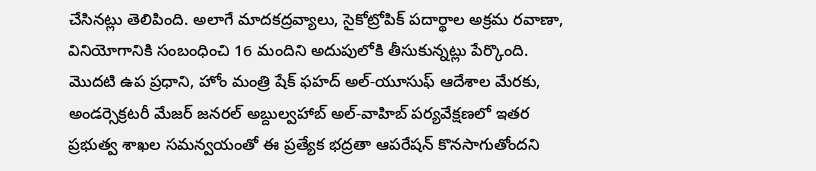చేసినట్లు తెలిపింది. అలాగే మాదకద్రవ్యాలు, సైకోట్రోపిక్ పదార్థాల అక్రమ రవాణా, వినియోగానికి సంబంధించి 16 మందిని అదుపులోకి తీసుకున్నట్లు పేర్కొంది.
మొదటి ఉప ప్రధాని, హోం మంత్రి షేక్ ఫహద్ అల్-యూసుఫ్ ఆదేశాల మేరకు, అండర్సెక్రటరీ మేజర్ జనరల్ అబ్దుల్వహాబ్ అల్-వాహిబ్ పర్యవేక్షణలో ఇతర ప్రభుత్వ శాఖల సమన్వయంతో ఈ ప్రత్యేక భద్రతా ఆపరేషన్ కొనసాగుతోందని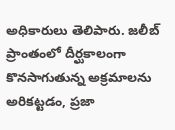అధికారులు తెలిపారు. జలీబ్ ప్రాంతంలో దీర్ఘకాలంగా కొనసాగుతున్న అక్రమాలను అరికట్టడం, ప్రజా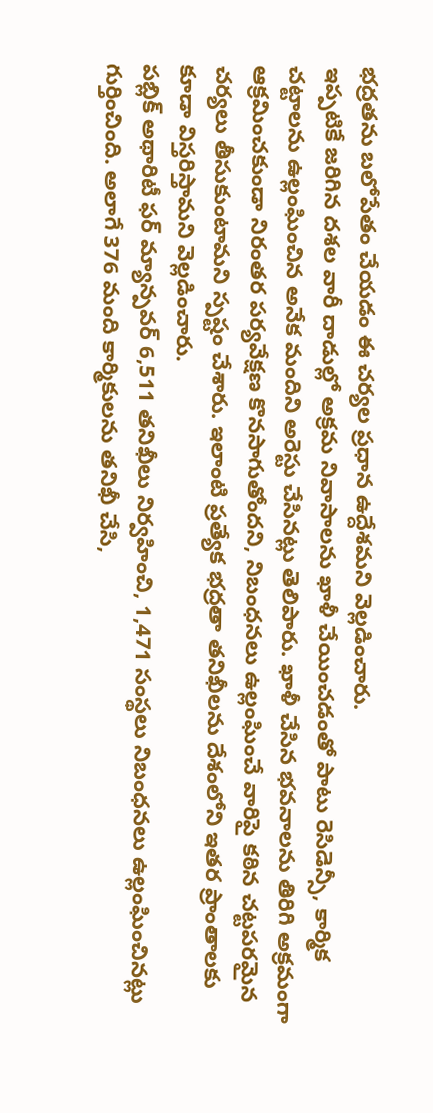భద్రతను బలోపేతం చేయడం ఈ చర్యల ప్రధాన ఉద్దేశమని వెల్లడించారు.
ఇప్పటికే జరిగిన దశల వారీ దాడుల్లో అక్రమ నివాసాలను ఖాళీ చేయించడంతో పాటు రెసిడెన్సీ, కార్మిక చట్టాలను ఉల్లంఘించిన అనేక మందిని అరెస్టు చేసినట్లు తెలిపారు. ఖాళీ చేసిన భవనాలను తిరిగి అక్రమంగా ఆక్రమించకుండా నిరంతర పర్యవేక్షణ కొనసాగుతోందని, నిబంధనలు ఉల్లంఘించే వారిపై కఠిన చట్టపరమైన చర్యలు తీసుకుంటామని స్పష్టం చేశారు. ఇలాంటి ప్రత్యేక భద్రతా తనిఖీలను దేశంలోని ఇతర ప్రాంతాలకు కూడా విస్తరిస్తామని వెల్లడించారు.
పబ్లిక్ అథారిటీ ఫర్ మ్యాన్పవర్ 6,511 తనిఖీలు నిర్వహించి, 1,471 సంస్థలు నిబంధనలు ఉల్లంఘించినట్లు గుర్తించింది. అలాగే 376 మంది కార్మికులను తనిఖీ చేసి,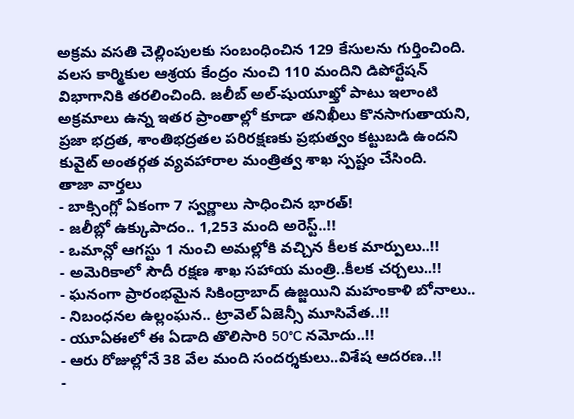అక్రమ వసతి చెల్లింపులకు సంబంధించిన 129 కేసులను గుర్తించింది. వలస కార్మికుల ఆశ్రయ కేంద్రం నుంచి 110 మందిని డిపోర్టేషన్ విభాగానికి తరలించింది. జలీబ్ అల్-షుయూఖ్తో పాటు ఇలాంటి అక్రమాలు ఉన్న ఇతర ప్రాంతాల్లో కూడా తనిఖీలు కొనసాగుతాయని, ప్రజా భద్రత, శాంతిభద్రతల పరిరక్షణకు ప్రభుత్వం కట్టుబడి ఉందని కువైట్ అంతర్గత వ్యవహారాల మంత్రిత్వ శాఖ స్పష్టం చేసింది.
తాజా వార్తలు
- బాక్సింగ్లో ఏకంగా 7 స్వర్ణాలు సాధించిన భారత్!
- జలీబ్లో ఉక్కుపాదం.. 1,253 మంది అరెస్ట్..!!
- ఒమాన్లో ఆగస్టు 1 నుంచి అమల్లోకి వచ్చిన కీలక మార్పులు..!!
- అమెరికాలో సౌదీ రక్షణ శాఖ సహాయ మంత్రి..కీలక చర్చలు..!!
- ఘనంగా ప్రారంభమైన సికింద్రాబాద్ ఉజ్జయిని మహంకాళి బోనాలు..
- నిబంధనల ఉల్లంఘన.. ట్రావెల్ ఏజెన్సీ మూసివేత..!!
- యూఏఈలో ఈ ఏడాది తొలిసారి 50°C నమోదు..!!
- ఆరు రోజుల్లోనే 38 వేల మంది సందర్శకులు..విశేష ఆదరణ..!!
-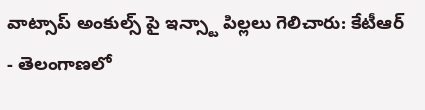వాట్సాప్ అంకుల్స్ పై ఇన్స్టా పిల్లలు గెలిచారు: కేటీఆర్
- తెలంగాణలో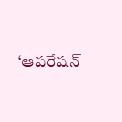‘ఆపరేషన్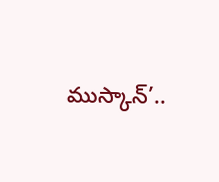ముస్కాన్’..